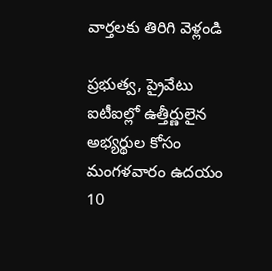వార్తలకు తిరిగి వెళ్లండి

ప్రభుత్వ, ప్రైవేటు ఐటీఐల్లో ఉత్తీర్ణులైన అభ్యర్థుల కోసం మంగళవారం ఉదయం 10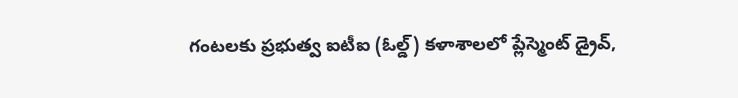గంటలకు ప్రభుత్వ ఐటీఐ (ఓల్డ్) కళాశాలలో ప్లేస్మెంట్ డ్రైవ్,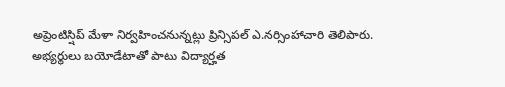అప్రెంటిస్షిప్ మేళా నిర్వహించనున్నట్లు ప్రిన్సిపల్ ఎ.నర్సింహాచారి తెలిపారు.
అభ్యర్థులు బయోడేటాతో పాటు విద్యార్హత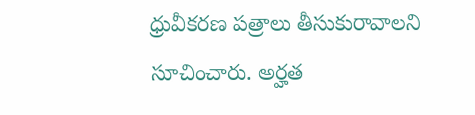ధ్రువీకరణ పత్రాలు తీసుకురావాలని సూచించారు. అర్హత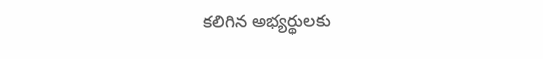కలిగిన అభ్యర్థులకు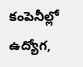కంపెనీల్లో ఉద్యోగ,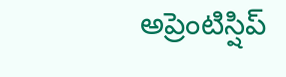అప్రెంటిస్షిప్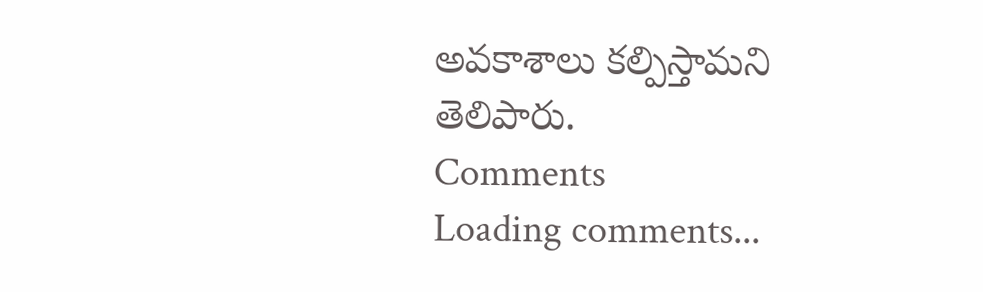అవకాశాలు కల్పిస్తామని తెలిపారు.
Comments
Loading comments...